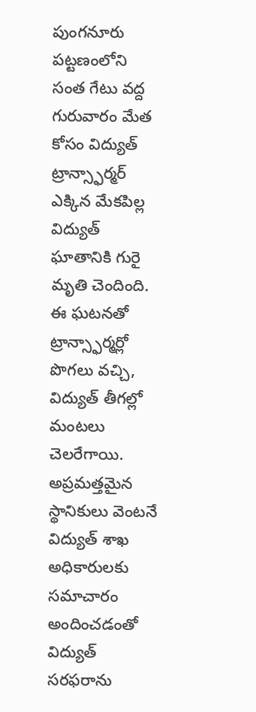పుంగనూరు పట్టణంలోని సంత గేటు వద్ద గురువారం మేత కోసం విద్యుత్ ట్రాన్స్ఫార్మర్ ఎక్కిన మేకపిల్ల విద్యుత్ ఘాతానికి గురై మృతి చెందింది. ఈ ఘటనతో ట్రాన్స్ఫార్మర్లో పొగలు వచ్చి, విద్యుత్ తీగల్లో మంటలు చెలరేగాయి.
అప్రమత్తమైన స్థానికులు వెంటనే విద్యుత్ శాఖ అధికారులకు సమాచారం అందించడంతో విద్యుత్ సరఫరాను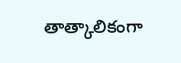తాత్కాలికంగా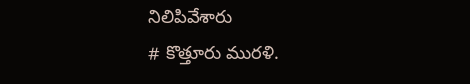నిలిపివేశారు
# కొత్తూరు మురళి.